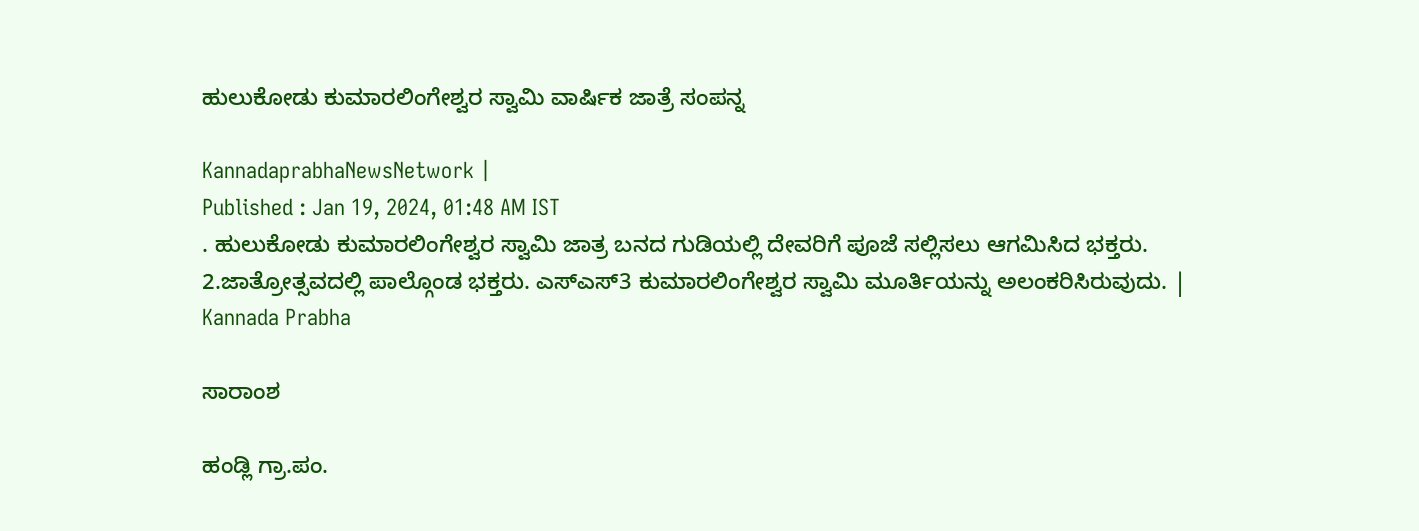ಹುಲುಕೋಡು ಕುಮಾರಲಿಂಗೇಶ್ವರ ಸ್ವಾಮಿ ವಾರ್ಷಿಕ ಜಾತ್ರೆ ಸಂಪನ್ನ

KannadaprabhaNewsNetwork |
Published : Jan 19, 2024, 01:48 AM IST
. ಹುಲುಕೋಡು ಕುಮಾರಲಿಂಗೇಶ್ವರ ಸ್ವಾಮಿ ಜಾತ್ರ ಬನದ ಗುಡಿಯಲ್ಲಿ ದೇವರಿಗೆ ಪೂಜೆ ಸಲ್ಲಿಸಲು ಆಗಮಿಸಿದ ಭಕ್ತರು. 2.ಜಾತ್ರೋತ್ಸವದಲ್ಲಿ ಪಾಲ್ಗೊಂಡ ಭಕ್ತರು. ಎಸ್‍ಎಸ್3 ಕುಮಾರಲಿಂಗೇಶ್ವರ ಸ್ವಾಮಿ ಮೂರ್ತಿಯನ್ನು ಅಲಂಕರಿಸಿರುವುದು. | Kannada Prabha

ಸಾರಾಂಶ

ಹಂಡ್ಲಿ ಗ್ರಾ.ಪಂ.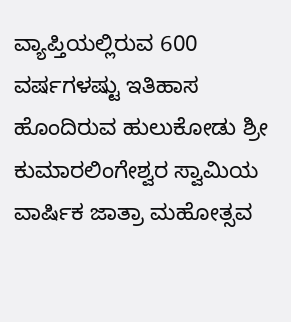ವ್ಯಾಪ್ತಿಯಲ್ಲಿರುವ 600 ವರ್ಷಗಳಷ್ಟು ಇತಿಹಾಸ ಹೊಂದಿರುವ ಹುಲುಕೋಡು ಶ್ರೀ ಕುಮಾರಲಿಂಗೇಶ್ವರ ಸ್ವಾಮಿಯ ವಾರ್ಷಿಕ ಜಾತ್ರಾ ಮಹೋತ್ಸವ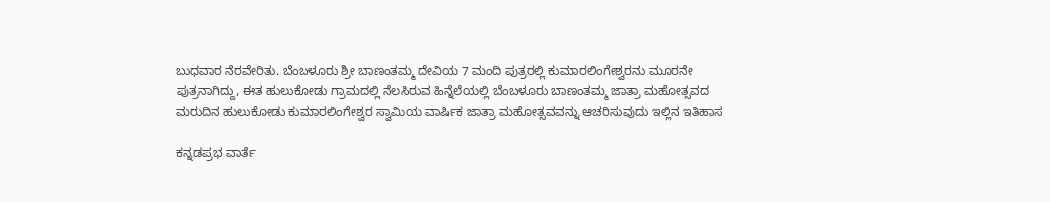ಬುಧವಾರ ನೆರವೇರಿತು. ಬೆಂಬಳೂರು ಶ್ರೀ ಬಾಣಂತಮ್ಮ ದೇವಿಯ 7 ಮಂದಿ ಪುತ್ರರಲ್ಲಿ ಕುಮಾರಲಿಂಗೇಶ್ವರನು ಮೂರನೇ ಪುತ್ರನಾಗಿದ್ದು, ಈತ ಹುಲುಕೋಡು ಗ್ರಾಮದಲ್ಲಿ ನೆಲಸಿರುವ ಹಿನ್ನೆಲೆಯಲ್ಲಿ ಬೆಂಬಳೂರು ಬಾಣಂತಮ್ಮ ಜಾತ್ರಾ ಮಹೋತ್ಸವದ ಮರುದಿನ ಹುಲುಕೋಡು ಕುಮಾರಲಿಂಗೇಶ್ವರ ಸ್ವಾಮಿಯ ವಾರ್ಷಿಕ ಜಾತ್ರಾ ಮಹೋತ್ಸವವನ್ನು ಆಚರಿಸುವುದು ಇಲ್ಲಿನ ಇತಿಹಾಸ

ಕನ್ನಡಪ್ರಭ ವಾರ್ತೆ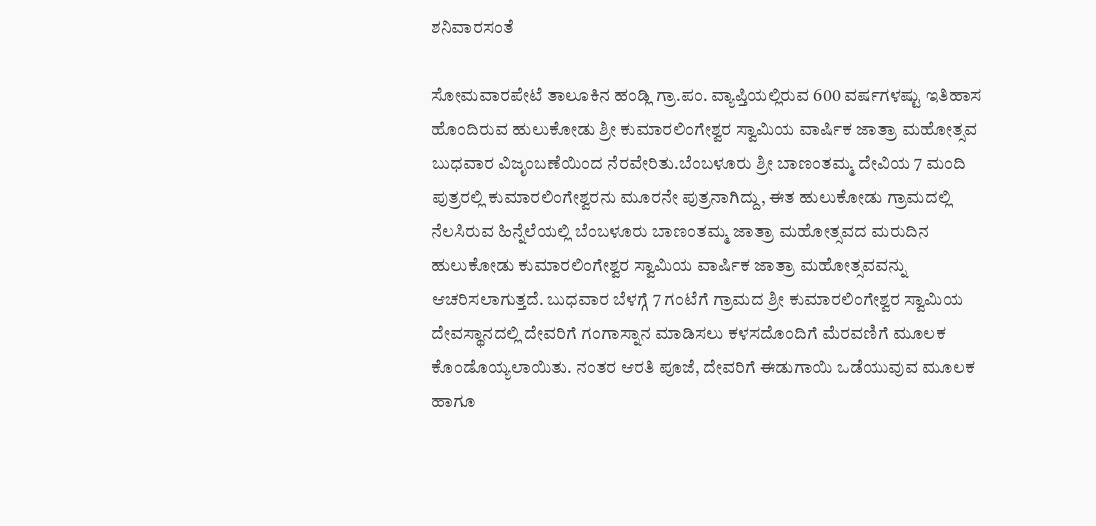ಶನಿವಾರಸಂತೆ

ಸೋಮವಾರಪೇಟೆ ತಾಲೂಕಿನ ಹಂಡ್ಲಿ ಗ್ರಾ.ಪಂ. ವ್ಯಾಪ್ತಿಯಲ್ಲಿರುವ 600 ವರ್ಷಗಳಷ್ಟು ಇತಿಹಾಸ ಹೊಂದಿರುವ ಹುಲುಕೋಡು ಶ್ರೀ ಕುಮಾರಲಿಂಗೇಶ್ವರ ಸ್ವಾಮಿಯ ವಾರ್ಷಿಕ ಜಾತ್ರಾ ಮಹೋತ್ಸವ ಬುಧವಾರ ವಿಜೃಂಬಣೆಯಿಂದ ನೆರವೇರಿತು.ಬೆಂಬಳೂರು ಶ್ರೀ ಬಾಣಂತಮ್ಮ ದೇವಿಯ 7 ಮಂದಿ ಪುತ್ರರಲ್ಲಿ ಕುಮಾರಲಿಂಗೇಶ್ವರನು ಮೂರನೇ ಪುತ್ರನಾಗಿದ್ದು, ಈತ ಹುಲುಕೋಡು ಗ್ರಾಮದಲ್ಲಿ ನೆಲಸಿರುವ ಹಿನ್ನೆಲೆಯಲ್ಲಿ ಬೆಂಬಳೂರು ಬಾಣಂತಮ್ಮ ಜಾತ್ರಾ ಮಹೋತ್ಸವದ ಮರುದಿನ ಹುಲುಕೋಡು ಕುಮಾರಲಿಂಗೇಶ್ವರ ಸ್ವಾಮಿಯ ವಾರ್ಷಿಕ ಜಾತ್ರಾ ಮಹೋತ್ಸವವನ್ನು ಆಚರಿಸಲಾಗುತ್ತದೆ. ಬುಧವಾರ ಬೆಳಗ್ಗೆ 7 ಗಂಟೆಗೆ ಗ್ರಾಮದ ಶ್ರೀ ಕುಮಾರಲಿಂಗೇಶ್ವರ ಸ್ವಾಮಿಯ ದೇವಸ್ಥಾನದಲ್ಲಿ ದೇವರಿಗೆ ಗಂಗಾಸ್ನಾನ ಮಾಡಿಸಲು ಕಳಸದೊಂದಿಗೆ ಮೆರವಣಿಗೆ ಮೂಲಕ ಕೊಂಡೊಯ್ಯಲಾಯಿತು. ನಂತರ ಆರತಿ ಪೂಜೆ, ದೇವರಿಗೆ ಈಡುಗಾಯಿ ಒಡೆಯುವುವ ಮೂಲಕ ಹಾಗೂ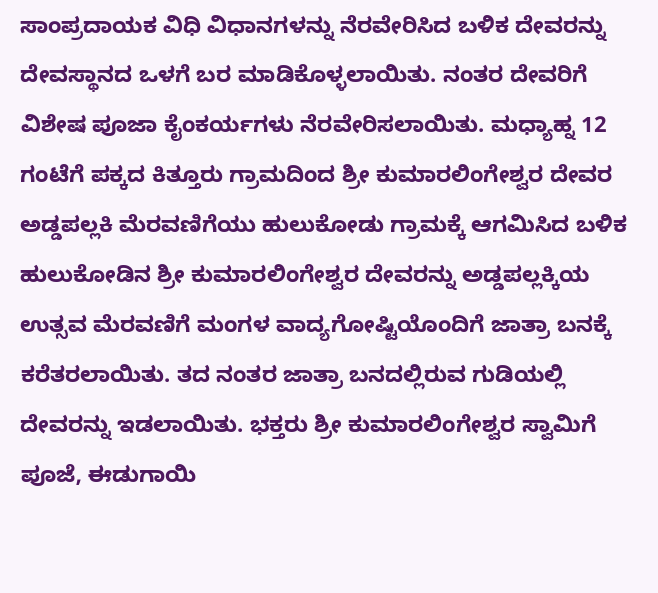ಸಾಂಪ್ರದಾಯಕ ವಿಧಿ ವಿಧಾನಗಳನ್ನು ನೆರವೇರಿಸಿದ ಬಳಿಕ ದೇವರನ್ನು ದೇವಸ್ಥಾನದ ಒಳಗೆ ಬರ ಮಾಡಿಕೊಳ್ಳಲಾಯಿತು. ನಂತರ ದೇವರಿಗೆ ವಿಶೇಷ ಪೂಜಾ ಕೈಂಕರ್ಯಗಳು ನೆರವೇರಿಸಲಾಯಿತು. ಮಧ್ಯಾಹ್ನ 12 ಗಂಟೆಗೆ ಪಕ್ಕದ ಕಿತ್ತೂರು ಗ್ರಾಮದಿಂದ ಶ್ರೀ ಕುಮಾರಲಿಂಗೇಶ್ವರ ದೇವರ ಅಡ್ಡಪಲ್ಲಕಿ ಮೆರವಣಿಗೆಯು ಹುಲುಕೋಡು ಗ್ರಾಮಕ್ಕೆ ಆಗಮಿಸಿದ ಬಳಿಕ ಹುಲುಕೋಡಿನ ಶ್ರೀ ಕುಮಾರಲಿಂಗೇಶ್ವರ ದೇವರನ್ನು ಅಡ್ಡಪಲ್ಲಕ್ಕಿಯ ಉತ್ಸವ ಮೆರವಣಿಗೆ ಮಂಗಳ ವಾದ್ಯಗೋಷ್ಟಿಯೊಂದಿಗೆ ಜಾತ್ರಾ ಬನಕ್ಕೆ ಕರೆತರಲಾಯಿತು. ತದ ನಂತರ ಜಾತ್ರಾ ಬನದಲ್ಲಿರುವ ಗುಡಿಯಲ್ಲಿ ದೇವರನ್ನು ಇಡಲಾಯಿತು. ಭಕ್ತರು ಶ್ರೀ ಕುಮಾರಲಿಂಗೇಶ್ವರ ಸ್ವಾಮಿಗೆ ಪೂಜೆ, ಈಡುಗಾಯಿ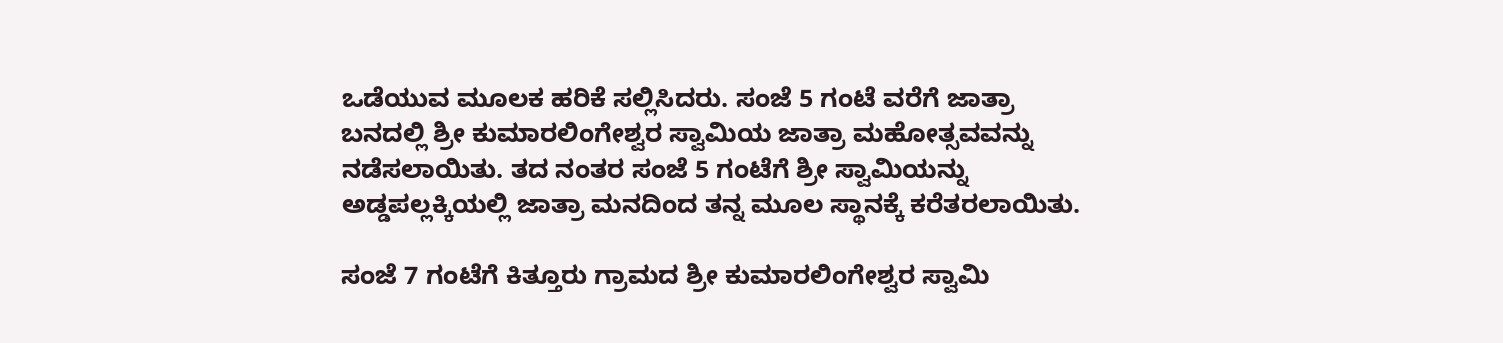ಒಡೆಯುವ ಮೂಲಕ ಹರಿಕೆ ಸಲ್ಲಿಸಿದರು. ಸಂಜೆ 5 ಗಂಟೆ ವರೆಗೆ ಜಾತ್ರಾ ಬನದಲ್ಲಿ ಶ್ರೀ ಕುಮಾರಲಿಂಗೇಶ್ವರ ಸ್ವಾಮಿಯ ಜಾತ್ರಾ ಮಹೋತ್ಸವವನ್ನು ನಡೆಸಲಾಯಿತು. ತದ ನಂತರ ಸಂಜೆ 5 ಗಂಟೆಗೆ ಶ್ರೀ ಸ್ವಾಮಿಯನ್ನು ಅಡ್ಡಪಲ್ಲಕ್ಕಿಯಲ್ಲಿ ಜಾತ್ರಾ ಮನದಿಂದ ತನ್ನ ಮೂಲ ಸ್ಥಾನಕ್ಕೆ ಕರೆತರಲಾಯಿತು.

ಸಂಜೆ 7 ಗಂಟೆಗೆ ಕಿತ್ತೂರು ಗ್ರಾಮದ ಶ್ರೀ ಕುಮಾರಲಿಂಗೇಶ್ವರ ಸ್ವಾಮಿ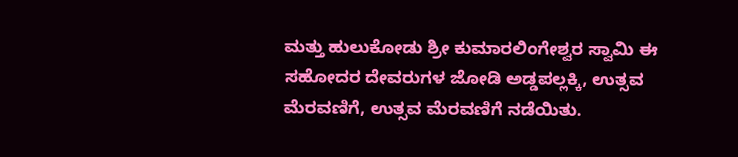ಮತ್ತು ಹುಲುಕೋಡು ಶ್ರೀ ಕುಮಾರಲಿಂಗೇಶ್ವರ ಸ್ವಾಮಿ ಈ ಸಹೋದರ ದೇವರುಗಳ ಜೋಡಿ ಅಡ್ಡಪಲ್ಲಕ್ಕಿ, ಉತ್ಸವ ಮೆರವಣಿಗೆ, ಉತ್ಸವ ಮೆರವಣಿಗೆ ನಡೆಯಿತು.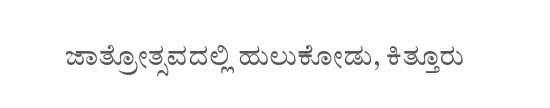ಜಾತ್ರೋತ್ಸವದಲ್ಲಿ ಹುಲುಕೋಡು, ಕಿತ್ತೂರು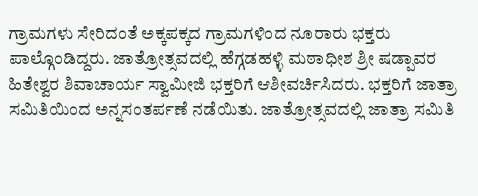ಗ್ರಾಮಗಳು ಸೇರಿದಂತೆ ಅಕ್ಕಪಕ್ಕದ ಗ್ರಾಮಗಳಿಂದ ನೂರಾರು ಭಕ್ತರು ಪಾಲ್ಗೊಂಡಿದ್ದರು. ಜಾತ್ರೋತ್ಸವದಲ್ಲಿ ಹೆಗ್ಗಡಹಳ್ಳಿ ಮಠಾಧೀಶ ಶ್ರೀ ಷಡ್ಪಾವರ ಹಿತೇಶ್ವರ ಶಿವಾಚಾರ್ಯ ಸ್ವಾಮೀಜಿ ಭಕ್ತರಿಗೆ ಆಶೀವರ್ಚಿಸಿದರು. ಭಕ್ತರಿಗೆ ಜಾತ್ರಾ ಸಮಿತಿಯಿಂದ ಅನ್ನಸಂತರ್ಪಣೆ ನಡೆಯಿತು. ಜಾತ್ರೋತ್ಸವದಲ್ಲಿ ಜಾತ್ರಾ ಸಮಿತಿ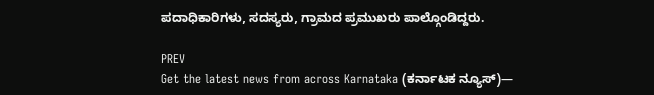ಪದಾಧಿಕಾರಿಗಳು, ಸದಸ್ಯರು, ಗ್ರಾಮದ ಪ್ರಮುಖರು ಪಾಲ್ಗೊಂಡಿದ್ದರು.

PREV
Get the latest news from across Karnataka (ಕರ್ನಾಟಕ ನ್ಯೂಸ್)—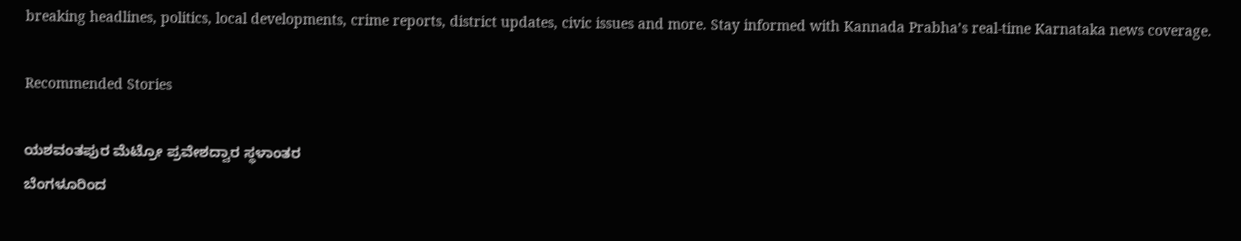breaking headlines, politics, local developments, crime reports, district updates, civic issues and more. Stay informed with Kannada Prabha’s real‑time Karnataka news coverage.

Recommended Stories

ಯಶವಂತಪುರ ಮೆಟ್ರೋ ಪ್ರವೇಶದ್ವಾರ ಸ್ಥಳಾಂತರ
ಬೆಂಗಳೂರಿಂದ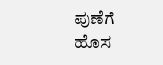ಪುಣೆಗೆ ಹೊಸ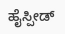ಹೈಸ್ಪೀಡ್‌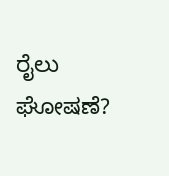ರೈಲು ಘೋಷಣೆ?